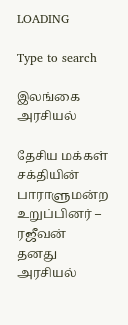LOADING

Type to search

இலங்கை அரசியல்

தேசிய மக்கள் சக்தியின் பாராளுமன்ற உறுப்பினர் – ரஜீவன் தனது அரசியல்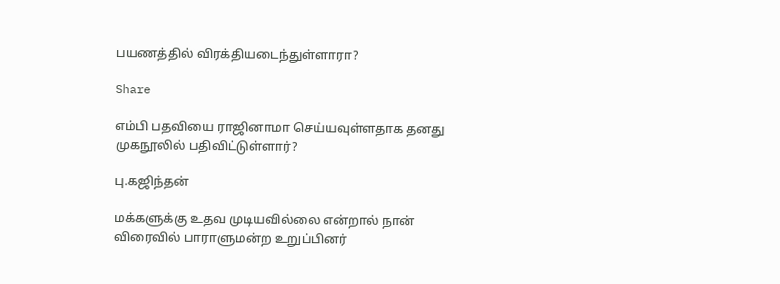பயணத்தில் விரக்தியடைந்துள்ளாரா?

Share

எம்பி பதவியை ராஜினாமா செய்யவுள்ளதாக தனது முகநூலில் பதிவிட்டுள்ளார்?

பு.கஜிந்தன்

மக்களுக்கு உதவ முடியவில்லை என்றால் நான் விரைவில் பாராளுமன்ற உறுப்பினர்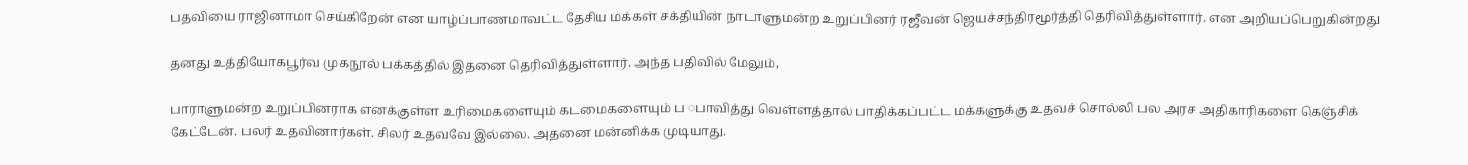பதவியை ராஜினாமா செய்கிறேன் என யாழ்ப்பாணமாவட்ட தேசிய மக்கள் சக்தியின் நாடாளுமன்ற உறுப்பினர் ரஜீவன் ஜெயச்சந்திரமூர்த்தி தெரிவித்துள்ளார். என அறியப்பெறுகின்றது

தனது உத்தியோகபூர்வ முகநூல் பக்கத்தில் இதனை தெரிவித்துள்ளார். அந்த பதிவில் மேலும்,

பாராளுமன்ற உறுப்பினராக எனக்குள்ள உரிமைகளையும் கடமைகளையும் ப ◌பாவித்து வெள்ளத்தால் பாதிக்கப்பட்ட மக்களுக்கு உதவச் சொல்லி பல அரச அதிகாரிகளை கெஞ்சிக் கேட்டேன். பலர் உதவினார்கள். சிலர் உதவவே இல்லை. அதனை மன்னிக்க முடியாது.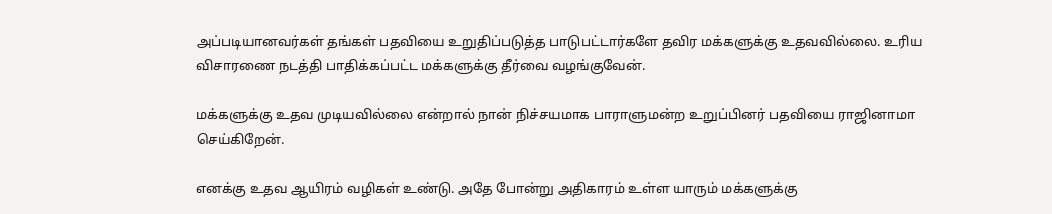அப்படியானவர்கள் தங்கள் பதவியை உறுதிப்படுத்த பாடுபட்டார்களே தவிர மக்களுக்கு உதவவில்லை. உரிய விசாரணை நடத்தி பாதிக்கப்பட்ட மக்களுக்கு தீர்வை வழங்குவேன்.

மக்களுக்கு உதவ முடியவில்லை என்றால் நான் நிச்சயமாக பாராளுமன்ற உறுப்பினர் பதவியை ராஜினாமா செய்கிறேன்.

எனக்கு உதவ ஆயிரம் வழிகள் உண்டு. அதே போன்று அதிகாரம் உள்ள யாரும் மக்களுக்கு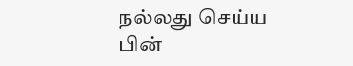நல்லது செய்ய பின்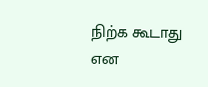நிற்க கூடாது என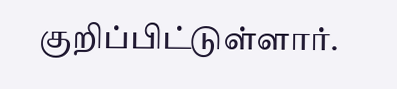குறிப்பிட்டுள்ளார்.